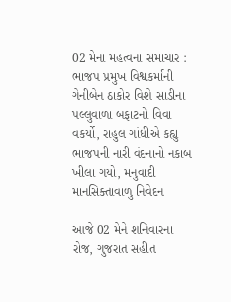02 મેના મહત્વના સમાચાર : ભાજપ પ્રમુખ વિશ્વકર્માની ગેનીબેન ઠાકોર વિશે સાડીના પલ્લુવાળા બફાટનો વિવા વકર્યો, રાહુલ ગાંધીએ કહ્યુ ભાજપની નારી વંદનાનો નકાબ ખીલા ગયો, મનુવાદી માનસિક્તાવાળુ નિવેદન

આજે 02 મેને શનિવારના રોજ, ગુજરાત સહીત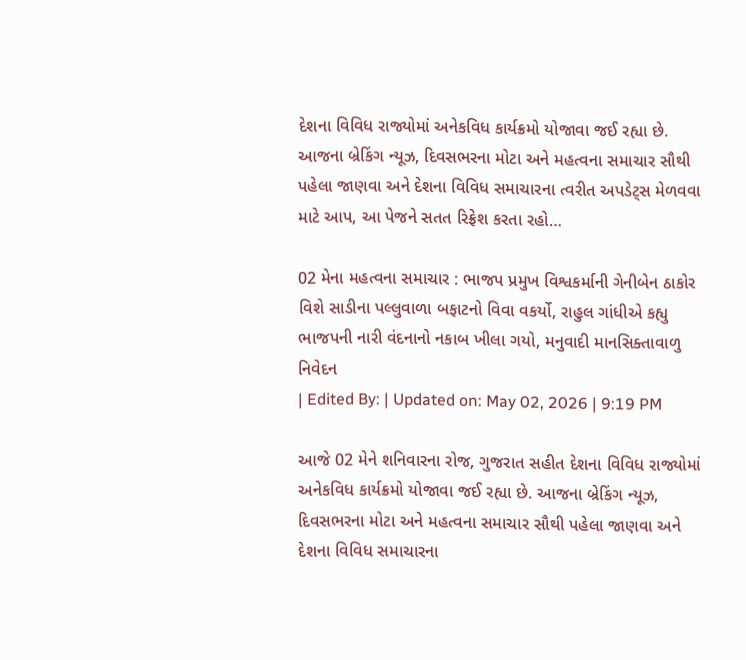દેશના વિવિધ રાજ્યોમાં અનેકવિધ કાર્યક્રમો યોજાવા જઈ રહ્યા છે. આજના બ્રેકિંગ ન્યૂઝ, દિવસભરના મોટા અને મહત્વના સમાચાર સૌથી પહેલા જાણવા અને દેશના વિવિધ સમાચારના ત્વરીત અપડેટ્સ મેળવવા માટે આપ, આ પેજને સતત રિફ્રેશ કરતા રહો…

02 મેના મહત્વના સમાચાર : ભાજપ પ્રમુખ વિશ્વકર્માની ગેનીબેન ઠાકોર વિશે સાડીના પલ્લુવાળા બફાટનો વિવા વકર્યો, રાહુલ ગાંધીએ કહ્યુ ભાજપની નારી વંદનાનો નકાબ ખીલા ગયો, મનુવાદી માનસિક્તાવાળુ નિવેદન
| Edited By: | Updated on: May 02, 2026 | 9:19 PM

આજે 02 મેને શનિવારના રોજ, ગુજરાત સહીત દેશના વિવિધ રાજ્યોમાં અનેકવિધ કાર્યક્રમો યોજાવા જઈ રહ્યા છે. આજના બ્રેકિંગ ન્યૂઝ, દિવસભરના મોટા અને મહત્વના સમાચાર સૌથી પહેલા જાણવા અને દેશના વિવિધ સમાચારના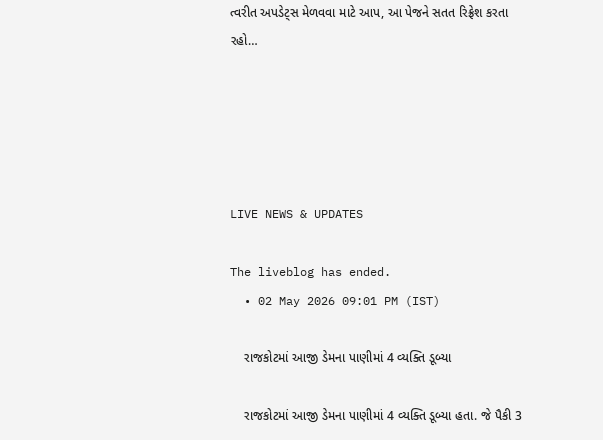ત્વરીત અપડેટ્સ મેળવવા માટે આપ, આ પેજને સતત રિફ્રેશ કરતા રહો…





LIVE NEWS & UPDATES

The liveblog has ended.
  • 02 May 2026 09:01 PM (IST)

    રાજકોટમાં આજી ડેમના પાણીમાં 4 વ્યક્તિ ડૂબ્યા

    રાજકોટમાં આજી ડેમના પાણીમાં 4 વ્યક્તિ ડૂબ્યા હતા. જે પૈકી 3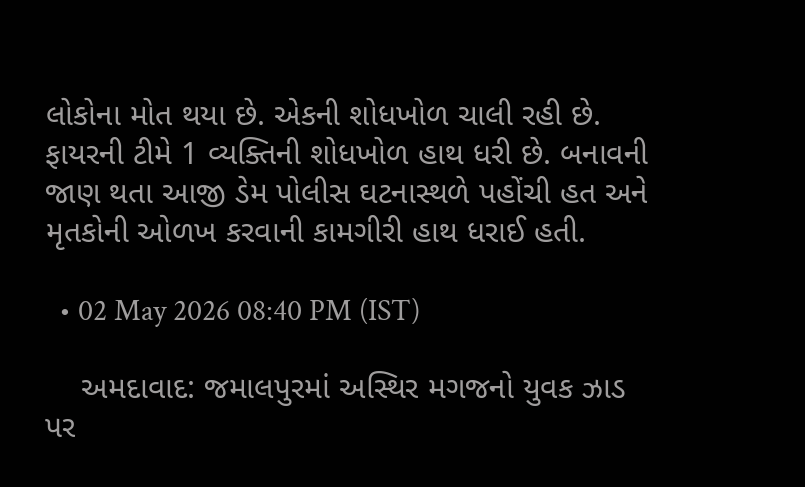લોકોના મોત થયા છે. એકની શોધખોળ ચાલી રહી છે. ફાયરની ટીમે 1 વ્યક્તિની શોધખોળ હાથ ધરી છે. બનાવની જાણ થતા આજી ડેમ પોલીસ ઘટનાસ્થળે પહોંચી હત અને મૃતકોની ઓળખ કરવાની કામગીરી હાથ ધરાઈ હતી.

  • 02 May 2026 08:40 PM (IST)

    અમદાવાદ: જમાલપુરમાં અસ્થિર મગજનો યુવક ઝાડ પર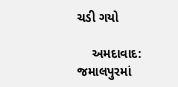ચડી ગયો

    અમદાવાદ: જમાલપુરમાં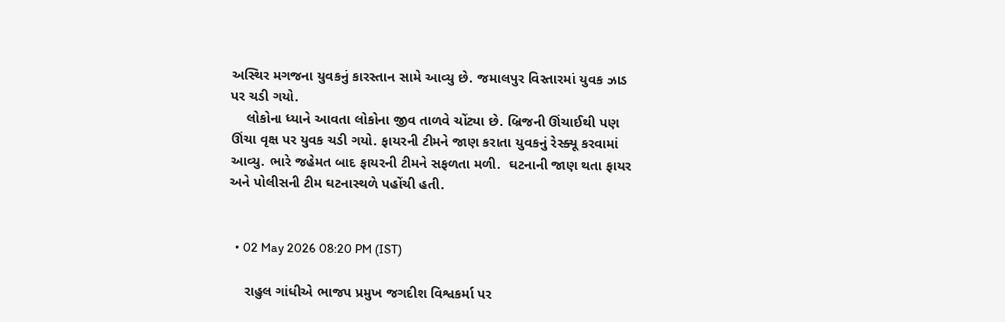અસ્થિર મગજના યુવકનું કારસ્તાન સામે આવ્યુ છે. જમાલપુર વિસ્તારમાં યુવક ઝાડ પર ચડી ગયો.
    લોકોના ધ્યાને આવતા લોકોના જીવ તાળવે ચોંટ્યા છે. બ્રિજની ઊંચાઈથી પણ ઊંચા વૃક્ષ પર યુવક ચડી ગયો. ફાયરની ટીમને જાણ કરાતા યુવકનું રેસ્ક્યૂ કરવામાં આવ્યુ. ભારે જહેમત બાદ ફાયરની ટીમને સફળતા મળી.  ઘટનાની જાણ થતા ફાયર અને પોલીસની ટીમ ઘટનાસ્થળે પહોંચી હતી.


  • 02 May 2026 08:20 PM (IST)

    રાહુલ ગાંધીએ ભાજપ પ્રમુખ જગદીશ વિશ્વકર્મા પર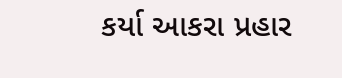કર્યા આકરા પ્રહાર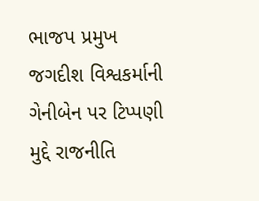ભાજપ પ્રમુખ જગદીશ વિશ્વકર્માની ગેનીબેન પર ટિપ્પણી મુદ્દે રાજનીતિ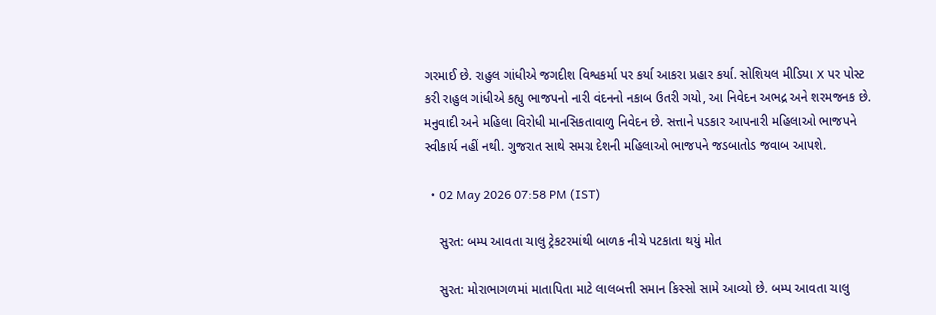ગરમાઈ છે. રાહુલ ગાંધીએ જગદીશ વિશ્વકર્મા પર કર્યા આકરા પ્રહાર કર્યા. સોશિયલ મીડિયા X પર પોસ્ટ કરી રાહુલ ગાંધીએ કહ્યુ ભાજપનો નારી વંદનનો નકાબ ઉતરી ગયો, આ નિવેદન અભદ્ર અને શરમજનક છે. મનુવાદી અને મહિલા વિરોધી માનસિકતાવાળુ નિવેદન છે. સત્તાને પડકાર આપનારી મહિલાઓ ભાજપને સ્વીકાર્ય નહીં નથી. ગુજરાત સાથે સમગ્ર દેશની મહિલાઓ ભાજપને જડબાતોડ જવાબ આપશે.

  • 02 May 2026 07:58 PM (IST)

    સુરત: બમ્પ આવતા ચાલુ ટ્રેકટરમાંથી બાળક નીચે પટકાતા થયું મોત

    સુરત: મોરાભાગળમાં માતાપિતા માટે લાલબત્તી સમાન કિસ્સો સામે આવ્યો છે. બમ્પ આવતા ચાલુ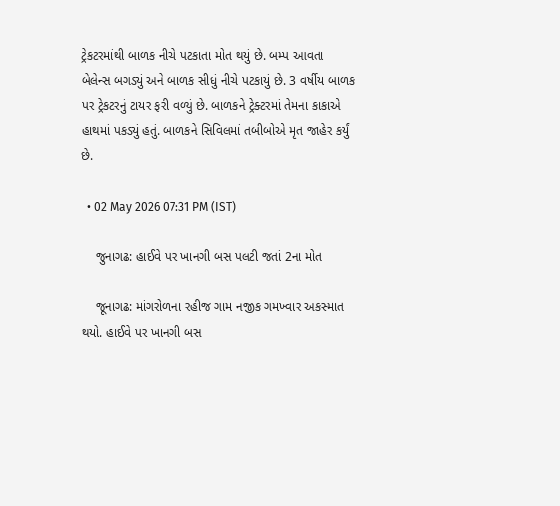ટ્રેકટરમાંથી બાળક નીચે પટકાતા મોત થયું છે. બમ્પ આવતા બેલેન્સ બગડ્યું અને બાળક સીધું નીચે પટકાયું છે. 3 વર્ષીય બાળક પર ટ્રેકટરનું ટાયર ફરી વળ્યું છે. બાળકને ટ્રેક્ટરમાં તેમના કાકાએ હાથમાં પકડ્યું હતું. બાળકને સિવિલમાં તબીબોએ મૃત જાહેર કર્યું છે.

  • 02 May 2026 07:31 PM (IST)

    જુનાગઢ: હાઈવે પર ખાનગી બસ પલટી જતાં 2ના મોત

    જૂનાગઢ: માંગરોળના રહીજ ગામ નજીક ગમખ્વાર અકસ્માત થયો. હાઈવે પર ખાનગી બસ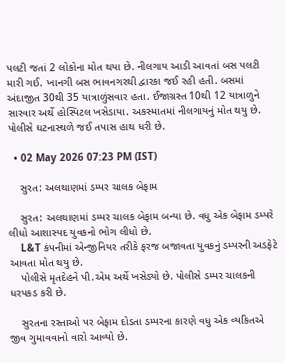પલટી જતાં 2 લોકોના મોત થયા છે. નીલગાય આડી આવતાં બસ પલટી મારી ગઈ. ખાનગી બસ ભાવનગરથી દ્વારકા જઈ રહી હતી. બસમાં અંદાજીત 30થી 35 યાત્રાળુંસવાર હતા. ઈજાગ્રસ્ત 10થી 12 યાત્રાળુને સારવાર અર્થે હોસ્પિટલ ખસેડાયા. અકસ્માતમાં નીલગાયનું મોત થયુ છે.  પોલીસે ઘટનાસ્થળે જઈ તપાસ હાથ ધરી છે.

  • 02 May 2026 07:23 PM (IST)

    સુરત: અલથાણમાં ડમ્પર ચાલક બેફામ

    સુરત: અલથાણમાં ડમ્પર ચાલક બેફામ બન્યા છે. વધુ એક બેફામ ડમ્પરે લીધો આશાસ્પદ યુવકનો ભોગ લીધો છે.
    L&T કંપનીમાં એન્જીનિયર તરીકે ફરજ બજાવતા યુવકનું ડમ્પરની અડફેટે આવતા મોત થયુ છે.
    પોલીસે મૃતદેહને પી.એમ અર્થે ખસેડ્યો છે. પોલીસે ડમ્પર ચાલકની ધરપકડ કરી છે.

    સુરતના રસ્તાઓ પર બેફામ દોડતા ડમ્પરના કારણે વધુ એક વ્યકિતએ જીવ ગુમાવવાનો વારો આવ્યો છે.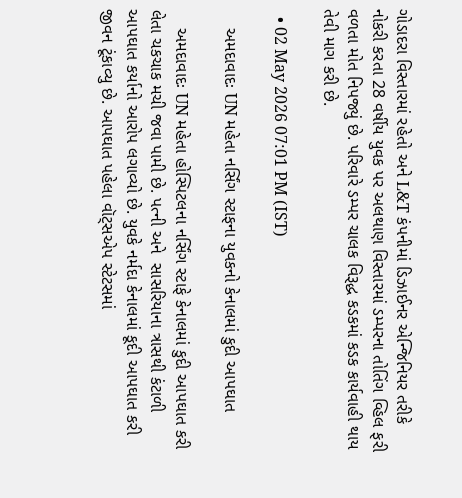ગોડાદરા વિસ્તારમાં રહેતો અને L&T કંપનીમાં ડિઝાઈનર એન્જિનિયર તરીકે નોકરી કરતા 28 વર્ષીય યુવક પર અલથાણ વિસ્તારમાં ડમ્પરના તોતિંગ વ્હિલ ફરી વળતા મોત નિપજ્યું છે. પરિવારે ડમ્પર ચાલક વિરૂદ્ધ કડકમાં કડક કાર્યવાહી થાય તેવી માગ કરી છે.

  • 02 May 2026 07:01 PM (IST)

    અમદાવાદઃ UN મહેતા નર્સિંગ સ્ટાફના યુવકનો કેનાલમાં કુદી આપઘાત

    અમદાવાદઃ UN મહેતા હોસ્પિટલના નર્સિંગ સ્ટાફે કેનાલમાં કુદી આપઘાત કરી લેતા ચકચાક મચી જવા પામી છે. પત્ની અને  સાસરિયાના ત્રાસથી કંટાળી આપઘાત કર્યાનો આરોપ લગાવ્યો છે. યુવકે નર્મદા કેનાલમાં કૂદી આપઘાત કરી જીવન ટૂંકાવ્યુ છે. આપઘાત પહેલા વૉટ્સએપ સ્ટેટસમાં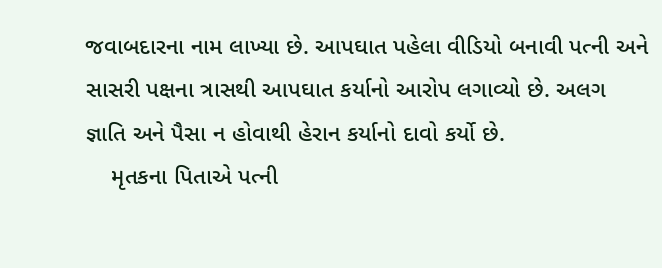જવાબદારના નામ લાખ્યા છે. આપઘાત પહેલા વીડિયો બનાવી પત્ની અને સાસરી પક્ષના ત્રાસથી આપઘાત કર્યાનો આરોપ લગાવ્યો છે. અલગ જ્ઞાતિ અને પૈસા ન હોવાથી હેરાન કર્યાનો દાવો કર્યો છે.
    મૃતકના પિતાએ પત્ની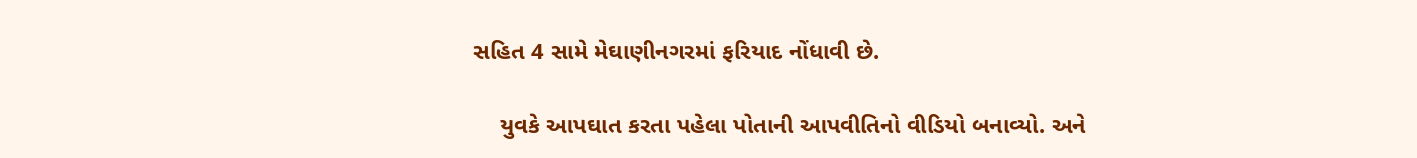સહિત 4 સામે મેઘાણીનગરમાં ફરિયાદ નોંધાવી છે.

    યુવકે આપઘાત કરતા પહેલા પોતાની આપવીતિનો વીડિયો બનાવ્યો. અને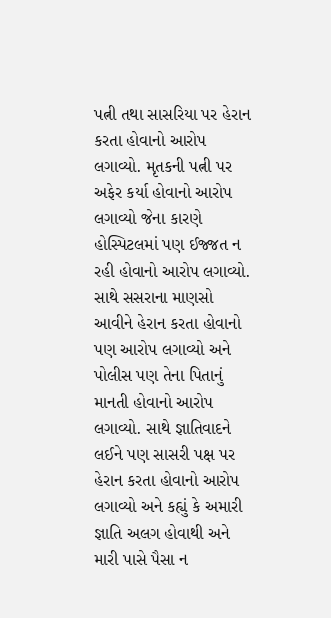પત્ની તથા સાસરિયા પર હેરાન કરતા હોવાનો આરોપ લગાવ્યો. મૃતકની પત્ની પર અફેર કર્યા હોવાનો આરોપ લગાવ્યો જેના કારણે હોસ્પિટલમાં પણ ઈજ્જત ન રહી હોવાનો આરોપ લગાવ્યો. સાથે સસરાના માણસો આવીને હેરાન કરતા હોવાનો પણ આરોપ લગાવ્યો અને પોલીસ પણ તેના પિતાનું માનતી હોવાનો આરોપ લગાવ્યો. સાથે જ્ઞાતિવાદને લઈને પણ સાસરી પક્ષ પર હેરાન કરતા હોવાનો આરોપ લગાવ્યો અને કહ્યું કે અમારી જ્ઞાતિ અલગ હોવાથી અને મારી પાસે પૈસા ન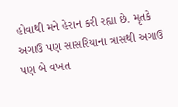હોવાથી મને હેરાન કરી રહ્યા છે. મૃતકે અગાઉ પણ સાસરિયાના ત્રાસથી અગાઉ પણ બે વખત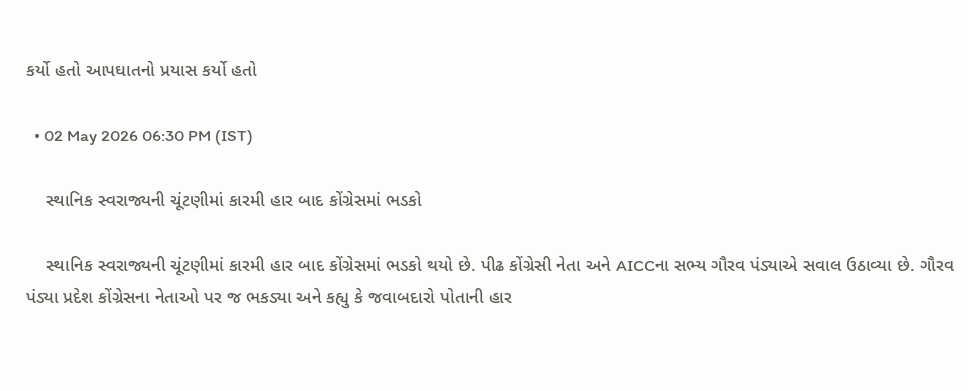કર્યો હતો આપઘાતનો પ્રયાસ કર્યો હતો

  • 02 May 2026 06:30 PM (IST)

    સ્થાનિક સ્વરાજ્યની ચૂંટણીમાં કારમી હાર બાદ કોંગ્રેસમાં ભડકો

    સ્થાનિક સ્વરાજ્યની ચૂંટણીમાં કારમી હાર બાદ કોંગ્રેસમાં ભડકો થયો છે. પીઢ કોંગ્રેસી નેતા અને AICCના સભ્ય ગૌરવ પંડ્યાએ સવાલ ઉઠાવ્યા છે. ગૌરવ પંડ્યા પ્રદેશ કોંગ્રેસના નેતાઓ પર જ ભકડ્યા અને કહ્યુ કે જવાબદારો પોતાની હાર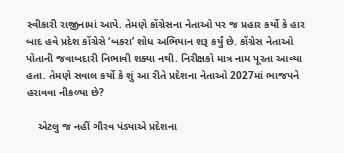સ્વીકારી રાજીનામાં આપે. તેમણે કોંગ્રેસના નેતાઓ પર જ પ્રહાર કર્યો કે હાર બાદ હવે પ્રદેશ કોંગ્રેસે ‘બકરા’ શોધ અભિયાન શરૂ કર્યું છે. કોંગ્રેસ નેતાઓ પોતાની જવાબદારી નિભાવી શક્યા નથી. નિરીક્ષકો માત્ર નામ પૂરતા આવ્યા હતા. તેમણે સવાલ કર્યો કે શું આ રીતે પ્રદેશના નેતાઓ 2027માં ભાજપને હરાવવા નીકળ્યા છે?

    એટલુ જ નહીં ગૌરવ પંડ્યાએ પ્રદેશના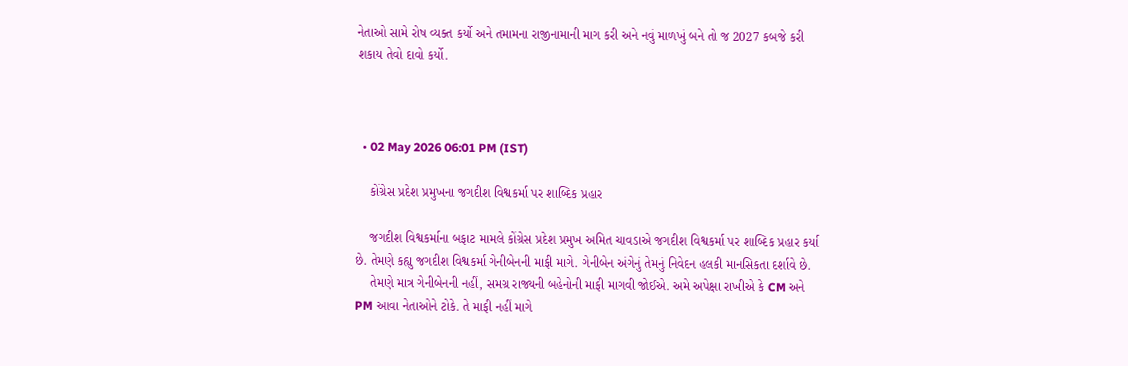નેતાઓ સામે રોષ વ્યક્ત કર્યો અને તમામના રાજીનામાની માગ કરી અને નવું માળખું બને તો જ 2027 કબજે કરી શકાય તેવો દાવો કર્યો.



  • 02 May 2026 06:01 PM (IST)

    કોંગ્રેસ પ્રદેશ પ્રમુખના જગદીશ વિશ્વકર્મા પર શાબ્દિક પ્રહાર

    જગદીશ વિશ્વકર્માના બફાટ મામલે કોંગ્રેસ પ્રદેશ પ્રમુખ અમિત ચાવડાએ જગદીશ વિશ્વકર્મા પર શાબ્દિક પ્રહાર કર્યા છે. તેમણે કહ્યુ જગદીશ વિશ્વકર્મા ગેનીબેનની માફી માગે. ગેનીબેન અંગેનું તેમનું નિવેદન હલકી માનસિકતા દર્શાવે છે.
    તેમણે માત્ર ગેનીબેનની નહીં, સમગ્ર રાજ્યની બહેનોની માફી માગવી જોઈએ. અમે અપેક્ષા રાખીએ કે CM અને PM આવા નેતાઓને ટોકે. તે માફી નહીં માગે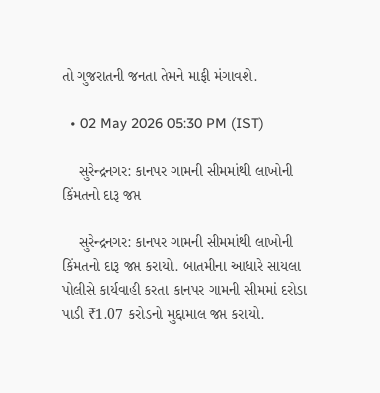તો ગુજરાતની જનતા તેમને માફી મંગાવશે.

  • 02 May 2026 05:30 PM (IST)

    સુરેન્દ્રનગર: કાનપર ગામની સીમમાંથી લાખોની કિંમતનો દારૂ જપ્ત

    સુરેન્દ્રનગર: કાનપર ગામની સીમમાંથી લાખોની કિંમતનો દારૂ જપ્ત કરાયો. બાતમીના આધારે સાયલા પોલીસે કાર્યવાહી કરતા કાનપર ગામની સીમમાં દરોડા પાડી ₹1.07 કરોડનો મુદ્દામાલ જપ્ત કરાયો.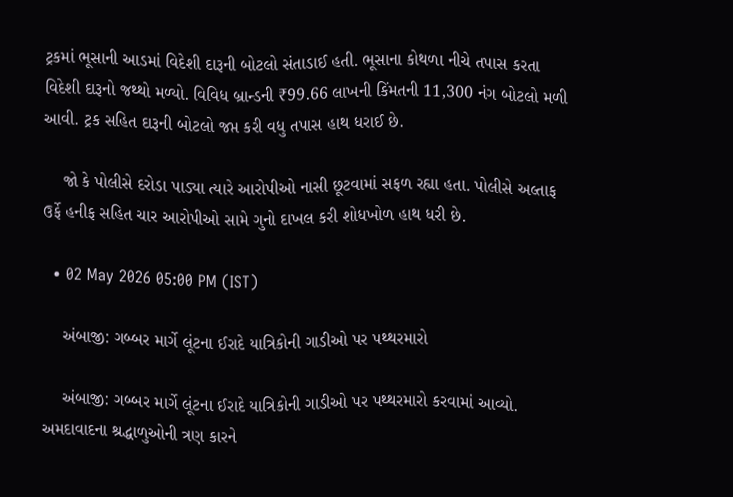ટ્રકમાં ભૂસાની આડમાં વિદેશી દારૂની બોટલો સંતાડાઈ હતી. ભૂસાના કોથળા નીચે તપાસ કરતા વિદેશી દારૂનો જથ્થો મળ્યો. વિવિધ બ્રાન્ડની ₹99.66 લાખની કિંમતની 11,300 નંગ બોટલો મળી આવી. ટ્રક સહિત દારૂની બોટલો જપ્ત કરી વધુ તપાસ હાથ ધરાઈ છે.

    જો કે પોલીસે દરોડા પાડ્યા ત્યારે આરોપીઓ નાસી છૂટવામાં સફળ રહ્યા હતા. પોલીસે અલ્તાફ ઉર્ફે હનીફ સહિત ચાર આરોપીઓ સામે ગુનો દાખલ કરી શોધખોળ હાથ ધરી છે.

  • 02 May 2026 05:00 PM (IST)

    અંબાજી: ગબ્બર માર્ગે લૂંટના ઈરાદે યાત્રિકોની ગાડીઓ પર પથ્થરમારો

    અંબાજી: ગબ્બર માર્ગે લૂંટના ઈરાદે યાત્રિકોની ગાડીઓ પર પથ્થરમારો કરવામાં આવ્યો. અમદાવાદના શ્રદ્ધાળુઓની ત્રણ કારને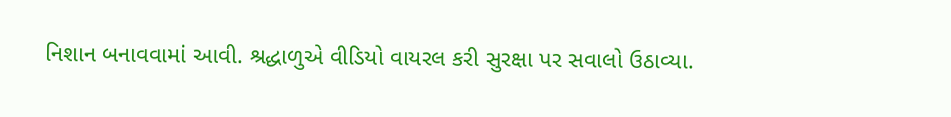નિશાન બનાવવામાં આવી. શ્રદ્ધાળુએ વીડિયો વાયરલ કરી સુરક્ષા પર સવાલો ઉઠાવ્યા.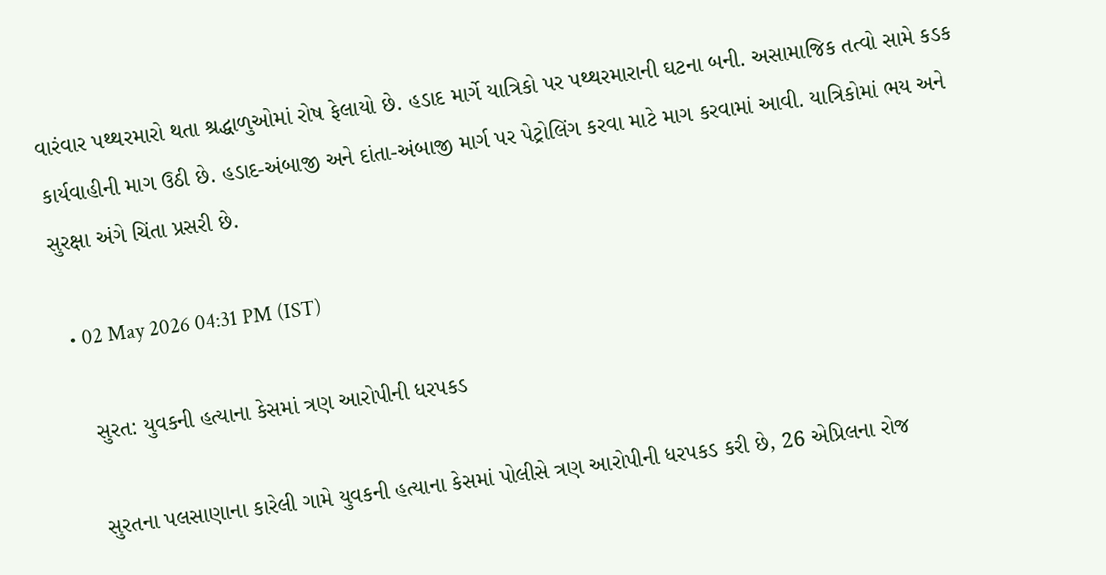વારંવાર પથ્થરમારો થતા શ્રદ્ધાળુઓમાં રોષ ફેલાયો છે. હડાદ માર્ગે યાત્રિકો પર પથ્થરમારાની ઘટના બની. અસામાજિક તત્વો સામે કડક કાર્યવાહીની માગ ઉઠી છે. હડાદ-અંબાજી અને દાંતા-અંબાજી માર્ગ પર પેટ્રોલિંગ કરવા માટે માગ કરવામાં આવી. યાત્રિકોમાં ભય અને સુરક્ષા અંગે ચિંતા પ્રસરી છે.

  • 02 May 2026 04:31 PM (IST)

    સુરત: યુવકની હત્યાના કેસમાં ત્રણ આરોપીની ધરપકડ

    સુરતના પલસાણાના કારેલી ગામે યુવકની હત્યાના કેસમાં પોલીસે ત્રણ આરોપીની ધરપકડ કરી છે, 26 એપ્રિલના રોજ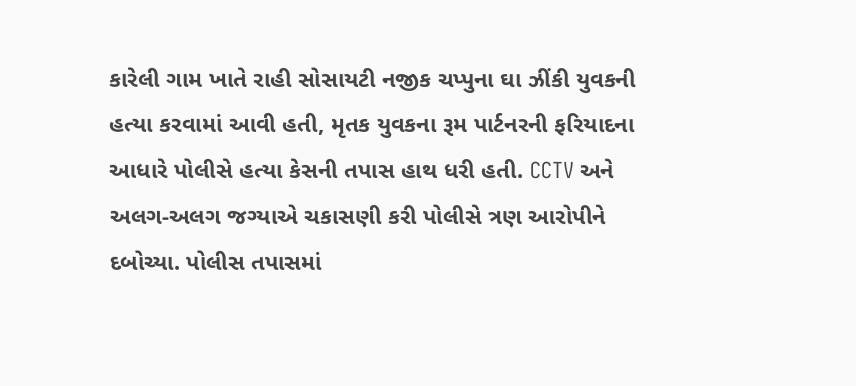કારેલી ગામ ખાતે રાહી સોસાયટી નજીક ચપ્પુના ઘા ઝીંકી યુવકની હત્યા કરવામાં આવી હતી, મૃતક યુવકના રૂમ પાર્ટનરની ફરિયાદના આધારે પોલીસે હત્યા કેસની તપાસ હાથ ધરી હતી. CCTV અને અલગ-અલગ જગ્યાએ ચકાસણી કરી પોલીસે ત્રણ આરોપીને દબોચ્યા. પોલીસ તપાસમાં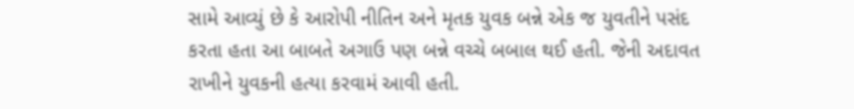સામે આવ્યું છે કે આરોપી નીતિન અને મૃતક યુવક બન્ને એક જ યુવતીને પસંદ કરતા હતા આ બાબતે અગાઉ પણ બન્ને વચ્ચે બબાલ થઈ હતી. જેની અદાવત રાખીને યુવકની હત્યા કરવામં આવી હતી.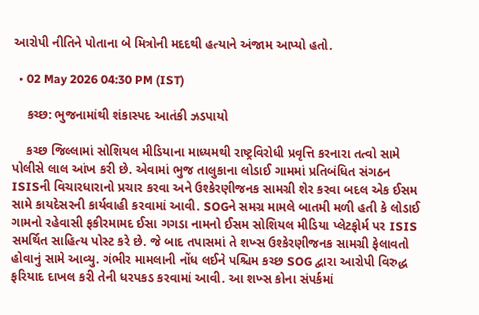આરોપી નીતિને પોતાના બે મિત્રોની મદદથી હત્યાને અંજામ આપ્યો હતો.

  • 02 May 2026 04:30 PM (IST)

    કચ્છ: ભુજનામાંથી શંકાસ્પદ આતંકી ઝડપાયો

    કચ્છ જિલ્લામાં સોશિયલ મીડિયાના માધ્યમથી રાષ્ટ્રવિરોધી પ્રવૃત્તિ કરનારા તત્વો સામે પોલીસે લાલ આંખ કરી છે. એવામાં ભુજ તાલુકાના લોડાઈ ગામમાં પ્રતિબંધિત સંગઠન ISISની વિચારધારાનો પ્રચાર કરવા અને ઉશ્કેરણીજનક સામગ્રી શેર કરવા બદલ એક ઈસમ સામે કાયદેસરની કાર્યવાહી કરવામાં આવી. SOGને સમગ્ર મામલે બાતમી મળી હતી કે લોડાઈ ગામનો રહેવાસી ફકીરમામદ ઈસા ગગડા નામનો ઈસમ સોશિયલ મીડિયા પ્લેટફોર્મ પર ISIS સમર્થિત સાહિત્ય પોસ્ટ કરે છે. જે બાદ તપાસમાં તે શખ્સ ઉશ્કેરણીજનક સામગ્રી ફેલાવતો હોવાનું સામે આવ્યુ. ગંભીર મામલાની નોંધ લઈને પશ્ચિમ કચ્છ SOG દ્વારા આરોપી વિરુદ્ધ ફરિયાદ દાખલ કરી તેની ધરપકડ કરવામાં આવી. આ શખ્સ કોના સંપર્કમાં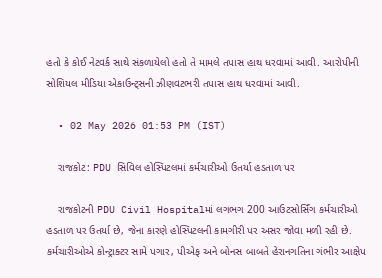હતો કે કોઈ નેટવર્ક સાથે સંકળાયેલો હતો તે મામલે તપાસ હાથ ધરવામાં આવી. આરોપીની સોશિયલ મીડિયા એકાઉન્ટ્સની ઝીણવટભરી તપાસ હાથ ધરવામાં આવી.

  • 02 May 2026 01:53 PM (IST)

    રાજકોટ: PDU સિવિલ હોસ્પિટલમાં કર્મચારીઓ ઉતર્યા હડતાળ પર

    રાજકોટની PDU Civil Hospitalમાં લગભગ 200 આઉટસોર્સિંગ કર્મચારીઓ હડતાળ પર ઉતર્યા છે, જેના કારણે હોસ્પિટલની કામગીરી પર અસર જોવા મળી રહી છે. કર્મચારીઓએ કોન્ટ્રાક્ટર સામે પગાર, પીએફ અને બોનસ બાબતે હેરાનગતિના ગંભીર આક્ષેપ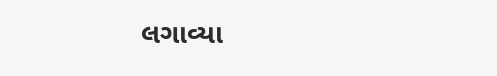લગાવ્યા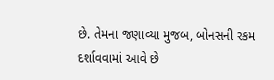છે. તેમના જણાવ્યા મુજબ, બોનસની રકમ દર્શાવવામાં આવે છે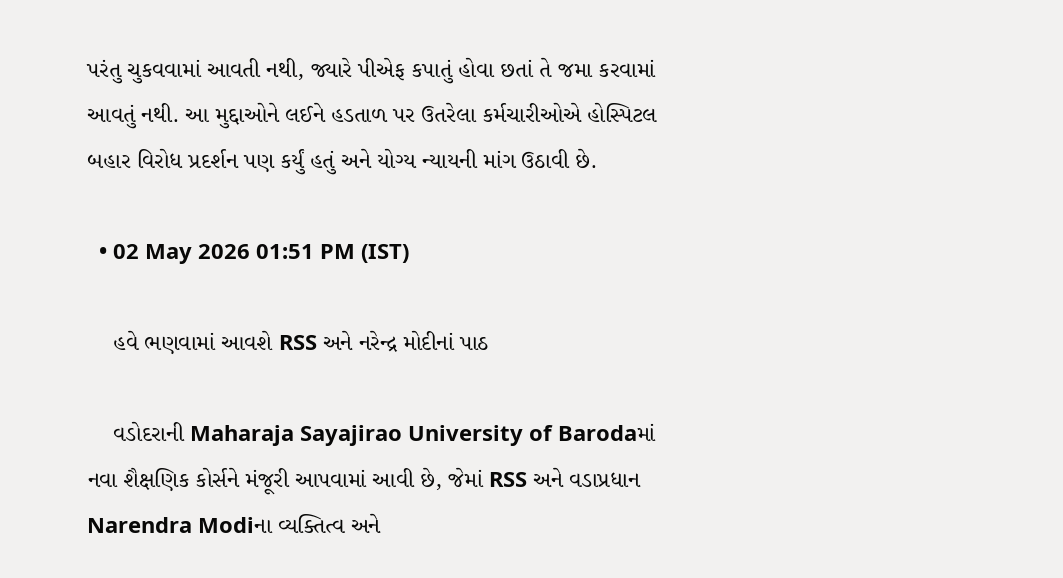પરંતુ ચુકવવામાં આવતી નથી, જ્યારે પીએફ કપાતું હોવા છતાં તે જમા કરવામાં આવતું નથી. આ મુદ્દાઓને લઈને હડતાળ પર ઉતરેલા કર્મચારીઓએ હોસ્પિટલ બહાર વિરોધ પ્રદર્શન પણ કર્યું હતું અને યોગ્ય ન્યાયની માંગ ઉઠાવી છે.

  • 02 May 2026 01:51 PM (IST)

    હવે ભણવામાં આવશે RSS અને નરેન્દ્ર મોદીનાં પાઠ

    વડોદરાની Maharaja Sayajirao University of Barodaમાં નવા શૈક્ષણિક કોર્સને મંજૂરી આપવામાં આવી છે, જેમાં RSS અને વડાપ્રધાન Narendra Modiના વ્યક્તિત્વ અને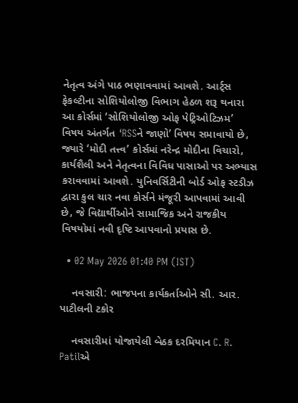નેતૃત્વ અંગે પાઠ ભણાવવામાં આવશે. આર્ટ્સ ફેકલ્ટીના સોશિયોલોજી વિભાગ હેઠળ શરૂ થનારા આ કોર્સમાં ‘સોશિયોલોજી ઓફ પેટ્રિઓટિઝમ’ વિષય અંતર્ગત ‘RSSને જાણો’ વિષય સમાવાયો છે, જ્યારે ‘મોદી તત્ત્વ’ કોર્સમાં નરેન્દ્ર મોદીના વિચારો, કાર્યશૈલી અને નેતૃત્વના વિવિધ પાસાઓ પર અભ્યાસ કરાવવામાં આવશે. યુનિવર્સિટીની બોર્ડ ઓફ સ્ટડીઝ દ્વારા કુલ ચાર નવા કોર્સને મંજૂરી આપવામાં આવી છે, જે વિદ્યાર્થીઓને સામાજિક અને રાજકીય વિષયોમાં નવી દૃષ્ટિ આપવાનો પ્રયાસ છે.

  • 02 May 2026 01:40 PM (IST)

    નવસારી: ભાજપના કાર્યકર્તાઓને સી. આર. પાટીલની ટકોર

    નવસારીમાં યોજાયેલી બેઠક દરમિયાન C. R. Patilએ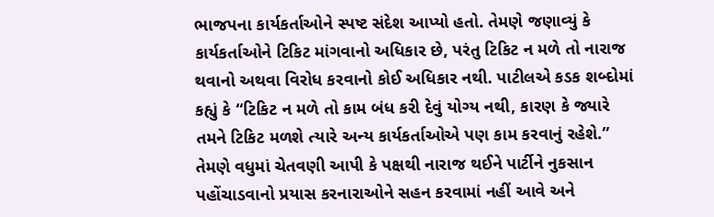ભાજપના કાર્યકર્તાઓને સ્પષ્ટ સંદેશ આપ્યો હતો. તેમણે જણાવ્યું કે કાર્યકર્તાઓને ટિકિટ માંગવાનો અધિકાર છે, પરંતુ ટિકિટ ન મળે તો નારાજ થવાનો અથવા વિરોધ કરવાનો કોઈ અધિકાર નથી. પાટીલએ કડક શબ્દોમાં કહ્યું કે “ટિકિટ ન મળે તો કામ બંધ કરી દેવું યોગ્ય નથી, કારણ કે જ્યારે તમને ટિકિટ મળશે ત્યારે અન્ય કાર્યકર્તાઓએ પણ કામ કરવાનું રહેશે.” તેમણે વધુમાં ચેતવણી આપી કે પક્ષથી નારાજ થઈને પાર્ટીને નુકસાન પહોંચાડવાનો પ્રયાસ કરનારાઓને સહન કરવામાં નહીં આવે અને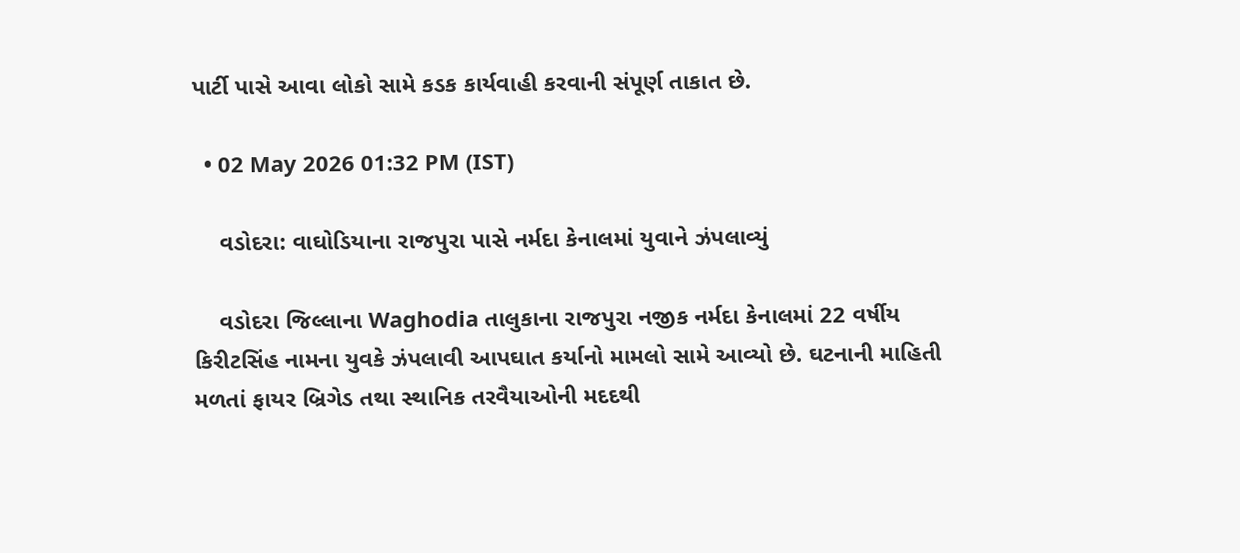પાર્ટી પાસે આવા લોકો સામે કડક કાર્યવાહી કરવાની સંપૂર્ણ તાકાત છે.

  • 02 May 2026 01:32 PM (IST)

    વડોદરા: વાઘોડિયાના રાજપુરા પાસે નર્મદા કેનાલમાં યુવાને ઝંપલાવ્યું

    વડોદરા જિલ્લાના Waghodia તાલુકાના રાજપુરા નજીક નર્મદા કેનાલમાં 22 વર્ષીય કિરીટસિંહ નામના યુવકે ઝંપલાવી આપઘાત કર્યાનો મામલો સામે આવ્યો છે. ઘટનાની માહિતી મળતાં ફાયર બ્રિગેડ તથા સ્થાનિક તરવૈયાઓની મદદથી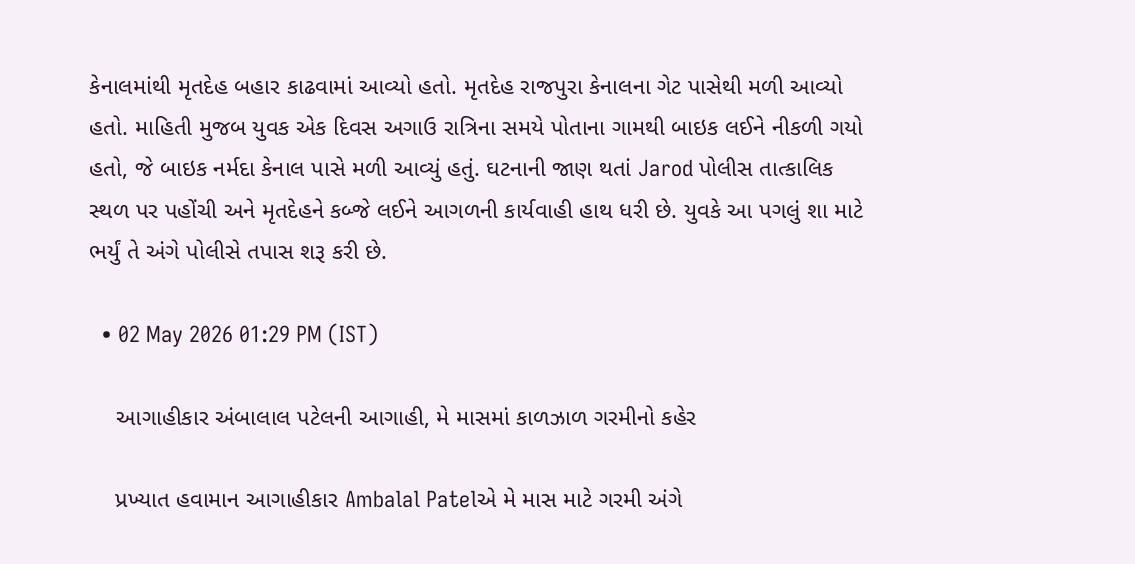કેનાલમાંથી મૃતદેહ બહાર કાઢવામાં આવ્યો હતો. મૃતદેહ રાજપુરા કેનાલના ગેટ પાસેથી મળી આવ્યો હતો. માહિતી મુજબ યુવક એક દિવસ અગાઉ રાત્રિના સમયે પોતાના ગામથી બાઇક લઈને નીકળી ગયો હતો, જે બાઇક નર્મદા કેનાલ પાસે મળી આવ્યું હતું. ઘટનાની જાણ થતાં Jarod પોલીસ તાત્કાલિક સ્થળ પર પહોંચી અને મૃતદેહને કબ્જે લઈને આગળની કાર્યવાહી હાથ ધરી છે. યુવકે આ પગલું શા માટે ભર્યું તે અંગે પોલીસે તપાસ શરૂ કરી છે.

  • 02 May 2026 01:29 PM (IST)

    આગાહીકાર અંબાલાલ પટેલની આગાહી, મે માસમાં કાળઝાળ ગરમીનો કહેર

    પ્રખ્યાત હવામાન આગાહીકાર Ambalal Patelએ મે માસ માટે ગરમી અંગે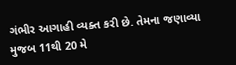ગંભીર આગાહી વ્યક્ત કરી છે. તેમના જણાવ્યા મુજબ 11થી 20 મે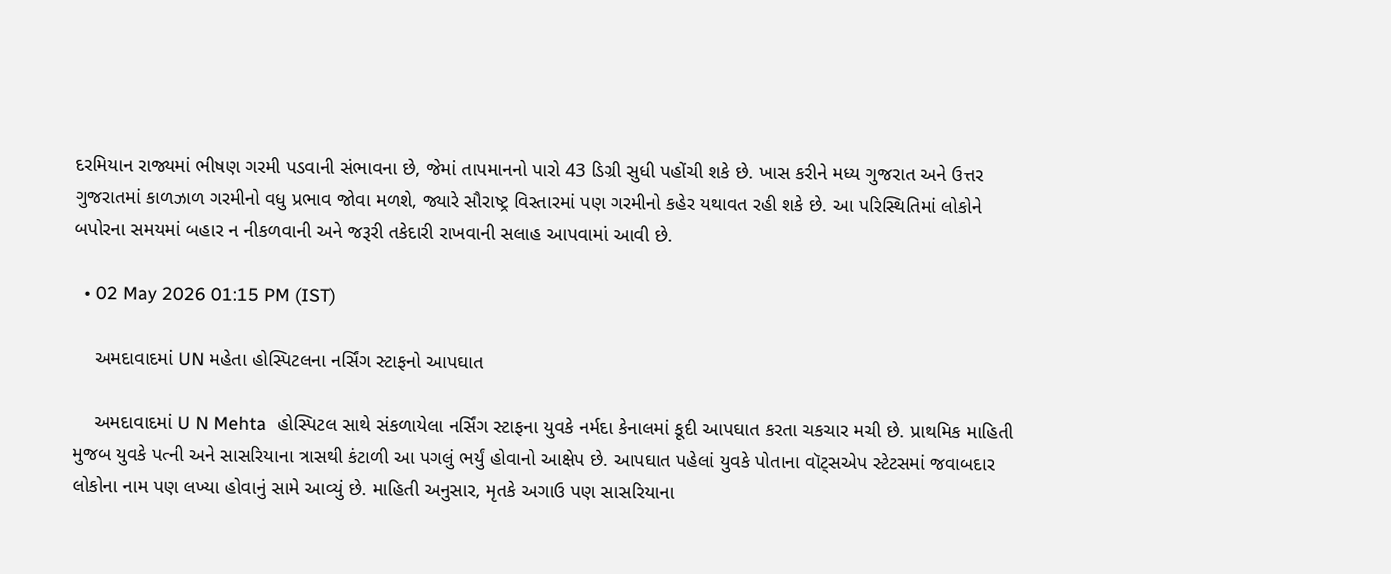દરમિયાન રાજ્યમાં ભીષણ ગરમી પડવાની સંભાવના છે, જેમાં તાપમાનનો પારો 43 ડિગ્રી સુધી પહોંચી શકે છે. ખાસ કરીને મધ્ય ગુજરાત અને ઉત્તર ગુજરાતમાં કાળઝાળ ગરમીનો વધુ પ્રભાવ જોવા મળશે, જ્યારે સૌરાષ્ટ્ર વિસ્તારમાં પણ ગરમીનો કહેર યથાવત રહી શકે છે. આ પરિસ્થિતિમાં લોકોને બપોરના સમયમાં બહાર ન નીકળવાની અને જરૂરી તકેદારી રાખવાની સલાહ આપવામાં આવી છે.

  • 02 May 2026 01:15 PM (IST)

    અમદાવાદમાં UN મહેતા હોસ્પિટલના નર્સિંગ સ્ટાફનો આપઘાત

    અમદાવાદમાં U N Mehta  હોસ્પિટલ સાથે સંકળાયેલા નર્સિંગ સ્ટાફના યુવકે નર્મદા કેનાલમાં કૂદી આપઘાત કરતા ચકચાર મચી છે. પ્રાથમિક માહિતી મુજબ યુવકે પત્ની અને સાસરિયાના ત્રાસથી કંટાળી આ પગલું ભર્યું હોવાનો આક્ષેપ છે. આપઘાત પહેલાં યુવકે પોતાના વૉટ્સએપ સ્ટેટસમાં જવાબદાર લોકોના નામ પણ લખ્યા હોવાનું સામે આવ્યું છે. માહિતી અનુસાર, મૃતકે અગાઉ પણ સાસરિયાના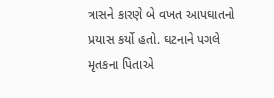ત્રાસને કારણે બે વખત આપઘાતનો પ્રયાસ કર્યો હતો. ઘટનાને પગલે મૃતકના પિતાએ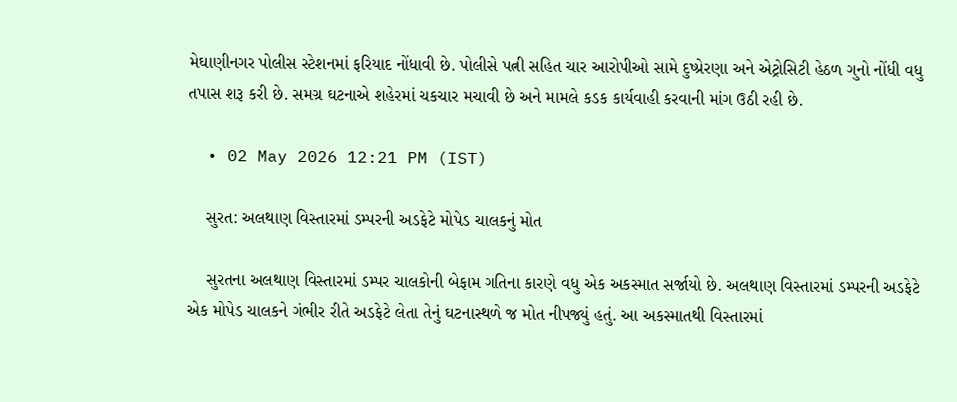મેઘાણીનગર પોલીસ સ્ટેશનમાં ફરિયાદ નોંધાવી છે. પોલીસે પત્ની સહિત ચાર આરોપીઓ સામે દુષ્પ્રેરણા અને એટ્રોસિટી હેઠળ ગુનો નોંધી વધુ તપાસ શરૂ કરી છે. સમગ્ર ઘટનાએ શહેરમાં ચકચાર મચાવી છે અને મામલે કડક કાર્યવાહી કરવાની માંગ ઉઠી રહી છે.

  • 02 May 2026 12:21 PM (IST)

    સુરત: અલથાણ વિસ્તારમાં ડમ્પરની અડફેટે મોપેડ ચાલકનું મોત

    સુરતના અલથાણ વિસ્તારમાં ડમ્પર ચાલકોની બેફામ ગતિના કારણે વધુ એક અકસ્માત સર્જાયો છે. અલથાણ વિસ્તારમાં ડમ્પરની અડફેટે એક મોપેડ ચાલકને ગંભીર રીતે અડફેટે લેતા તેનું ઘટનાસ્થળે જ મોત નીપજ્યું હતું. આ અકસ્માતથી વિસ્તારમાં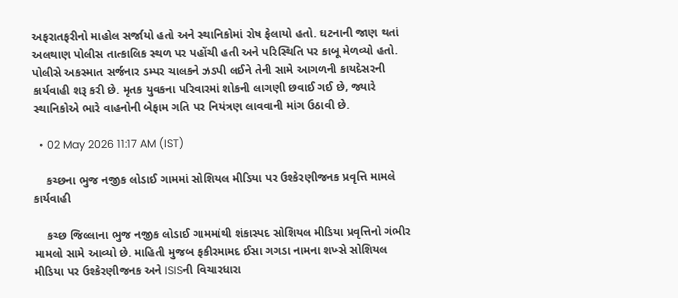અફરાતફરીનો માહોલ સર્જાયો હતો અને સ્થાનિકોમાં રોષ ફેલાયો હતો. ઘટનાની જાણ થતાં અલથાણ પોલીસ તાત્કાલિક સ્થળ પર પહોંચી હતી અને પરિસ્થિતિ પર કાબૂ મેળવ્યો હતો. પોલીસે અકસ્માત સર્જનાર ડમ્પર ચાલકને ઝડપી લઈને તેની સામે આગળની કાયદેસરની કાર્યવાહી શરૂ કરી છે. મૃતક યુવકના પરિવારમાં શોકની લાગણી છવાઈ ગઈ છે, જ્યારે સ્થાનિકોએ ભારે વાહનોની બેફામ ગતિ પર નિયંત્રણ લાવવાની માંગ ઉઠાવી છે.

  • 02 May 2026 11:17 AM (IST)

    કચ્છના ભુજ નજીક લોડાઈ ગામમાં સોશિયલ મીડિયા પર ઉશ્કેરણીજનક પ્રવૃત્તિ મામલે કાર્યવાહી

    કચ્છ જિલ્લાના ભુજ નજીક લોડાઈ ગામમાંથી શંકાસ્પદ સોશિયલ મીડિયા પ્રવૃત્તિનો ગંભીર મામલો સામે આવ્યો છે. માહિતી મુજબ ફકીરમામદ ઈસા ગગડા નામના શખ્સે સોશિયલ મીડિયા પર ઉશ્કેરણીજનક અને ISISની વિચારધારા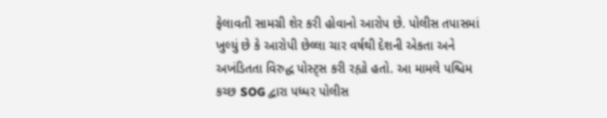ફેલાવતી સામગ્રી શેર કરી હોવાનો આરોપ છે. પોલીસ તપાસમાં ખુલ્યું છે કે આરોપી છેલ્લા ચાર વર્ષથી દેશની એકતા અને અખંડિતતા વિરુદ્ધ પોસ્ટ્સ કરી રહ્યો હતો. આ મામલે પશ્ચિમ કચ્છ SOG દ્વારા પધ્ધર પોલીસ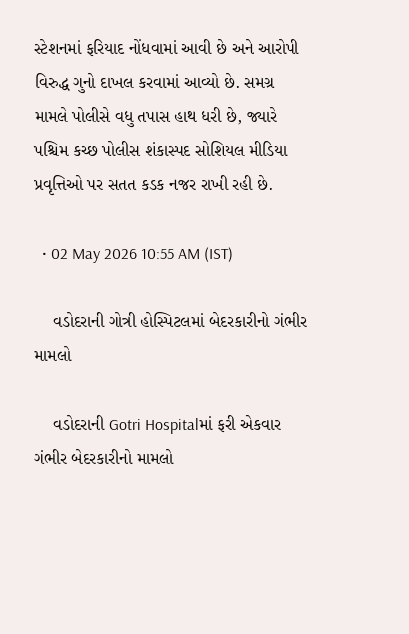સ્ટેશનમાં ફરિયાદ નોંધવામાં આવી છે અને આરોપી વિરુદ્ધ ગુનો દાખલ કરવામાં આવ્યો છે. સમગ્ર મામલે પોલીસે વધુ તપાસ હાથ ધરી છે, જ્યારે પશ્ચિમ કચ્છ પોલીસ શંકાસ્પદ સોશિયલ મીડિયા પ્રવૃત્તિઓ પર સતત કડક નજર રાખી રહી છે.

  • 02 May 2026 10:55 AM (IST)

    વડોદરાની ગોત્રી હોસ્પિટલમાં બેદરકારીનો ગંભીર મામલો

    વડોદરાની Gotri Hospitalમાં ફરી એકવાર ગંભીર બેદરકારીનો મામલો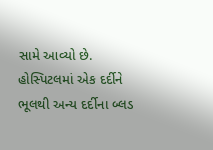સામે આવ્યો છે. હોસ્પિટલમાં એક દર્દીને ભૂલથી અન્ય દર્દીના બ્લડ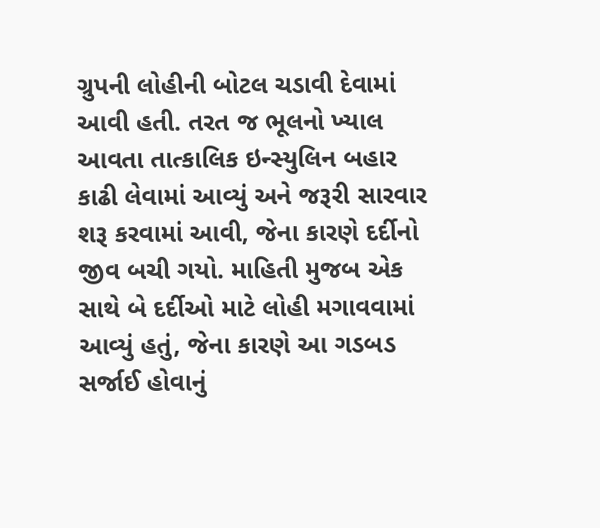ગ્રુપની લોહીની બોટલ ચડાવી દેવામાં આવી હતી. તરત જ ભૂલનો ખ્યાલ આવતા તાત્કાલિક ઇન્સ્યુલિન બહાર કાઢી લેવામાં આવ્યું અને જરૂરી સારવાર શરૂ કરવામાં આવી, જેના કારણે દર્દીનો જીવ બચી ગયો. માહિતી મુજબ એક સાથે બે દર્દીઓ માટે લોહી મગાવવામાં આવ્યું હતું, જેના કારણે આ ગડબડ સર્જાઈ હોવાનું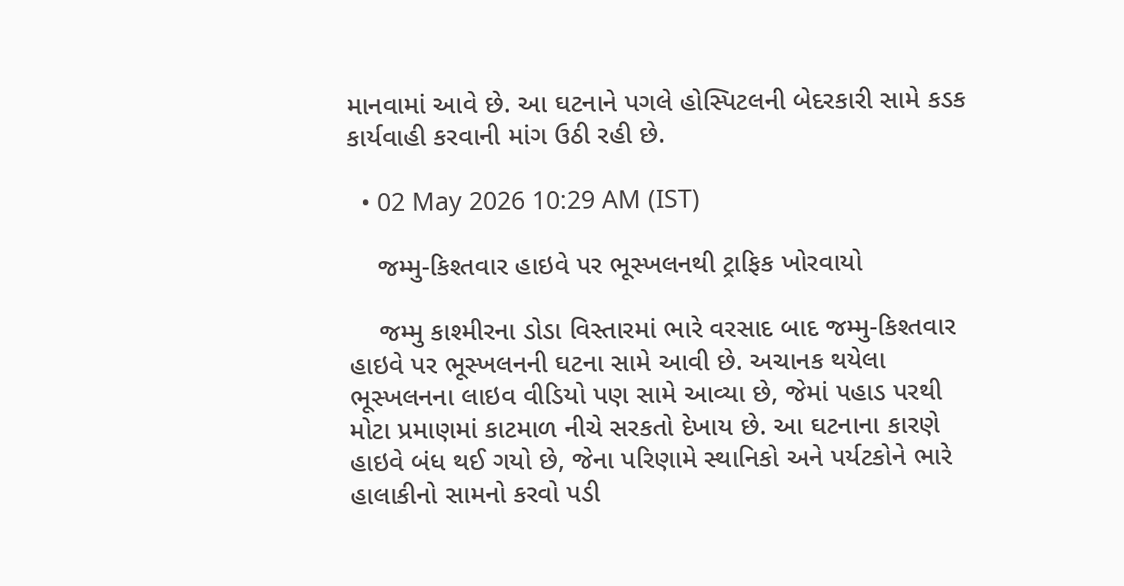માનવામાં આવે છે. આ ઘટનાને પગલે હોસ્પિટલની બેદરકારી સામે કડક કાર્યવાહી કરવાની માંગ ઉઠી રહી છે.

  • 02 May 2026 10:29 AM (IST)

    જમ્મુ-કિશ્તવાર હાઇવે પર ભૂસ્ખલનથી ટ્રાફિક ખોરવાયો

    જમ્મુ કાશ્મીરના ડોડા વિસ્તારમાં ભારે વરસાદ બાદ જમ્મુ-કિશ્તવાર હાઇવે પર ભૂસ્ખલનની ઘટના સામે આવી છે. અચાનક થયેલા ભૂસ્ખલનના લાઇવ વીડિયો પણ સામે આવ્યા છે, જેમાં પહાડ પરથી મોટા પ્રમાણમાં કાટમાળ નીચે સરકતો દેખાય છે. આ ઘટનાના કારણે હાઇવે બંધ થઈ ગયો છે, જેના પરિણામે સ્થાનિકો અને પર્યટકોને ભારે હાલાકીનો સામનો કરવો પડી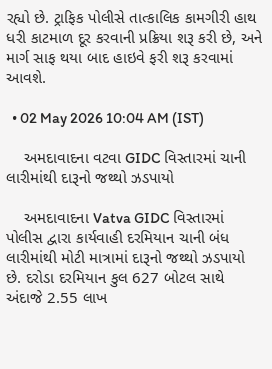રહ્યો છે. ટ્રાફિક પોલીસે તાત્કાલિક કામગીરી હાથ ધરી કાટમાળ દૂર કરવાની પ્રક્રિયા શરૂ કરી છે, અને માર્ગ સાફ થયા બાદ હાઇવે ફરી શરૂ કરવામાં આવશે.

  • 02 May 2026 10:04 AM (IST)

    અમદાવાદના વટવા GIDC વિસ્તારમાં ચાની લારીમાંથી દારૂનો જથ્થો ઝડપાયો

    અમદાવાદના Vatva GIDC વિસ્તારમાં પોલીસ દ્વારા કાર્યવાહી દરમિયાન ચાની બંધ લારીમાંથી મોટી માત્રામાં દારૂનો જથ્થો ઝડપાયો છે. દરોડા દરમિયાન કુલ 627 બોટલ સાથે અંદાજે 2.55 લાખ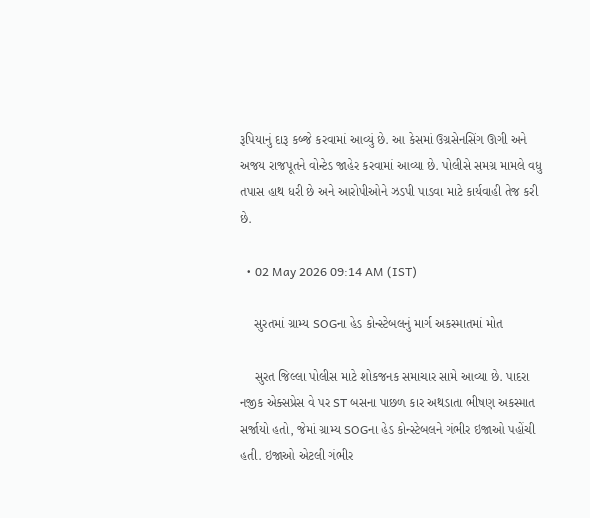રૂપિયાનું દારૂ કબ્જે કરવામાં આવ્યું છે. આ કેસમાં ઉગ્રસેનસિંગ ઊગી અને અજય રાજપૂતને વોન્ટેડ જાહેર કરવામાં આવ્યા છે. પોલીસે સમગ્ર મામલે વધુ તપાસ હાથ ધરી છે અને આરોપીઓને ઝડપી પાડવા માટે કાર્યવાહી તેજ કરી છે.

  • 02 May 2026 09:14 AM (IST)

    સુરતમાં ગ્રામ્ય SOGના હેડ કોન્સ્ટેબલનું માર્ગ અકસ્માતમાં મોત

    સુરત જિલ્લા પોલીસ માટે શોકજનક સમાચાર સામે આવ્યા છે. પાદરા નજીક એક્સપ્રેસ વે પર ST બસના પાછળ કાર અથડાતા ભીષણ અકસ્માત સર્જાયો હતો, જેમાં ગ્રામ્ય SOGના હેડ કોન્સ્ટેબલને ગંભીર ઇજાઓ પહોંચી હતી. ઇજાઓ એટલી ગંભીર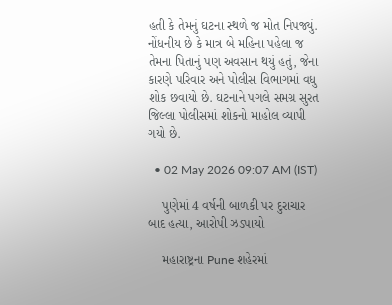હતી કે તેમનું ઘટના સ્થળે જ મોત નિપજ્યું. નોંધનીય છે કે માત્ર બે મહિના પહેલા જ તેમના પિતાનું પણ અવસાન થયું હતું, જેના કારણે પરિવાર અને પોલીસ વિભાગમાં વધુ શોક છવાયો છે. ઘટનાને પગલે સમગ્ર સુરત જિલ્લા પોલીસમાં શોકનો માહોલ વ્યાપી ગયો છે.

  • 02 May 2026 09:07 AM (IST)

    પુણેમાં 4 વર્ષની બાળકી પર દુરાચાર બાદ હત્યા, આરોપી ઝડપાયો

    મહારાષ્ટ્રના Pune શહેરમાં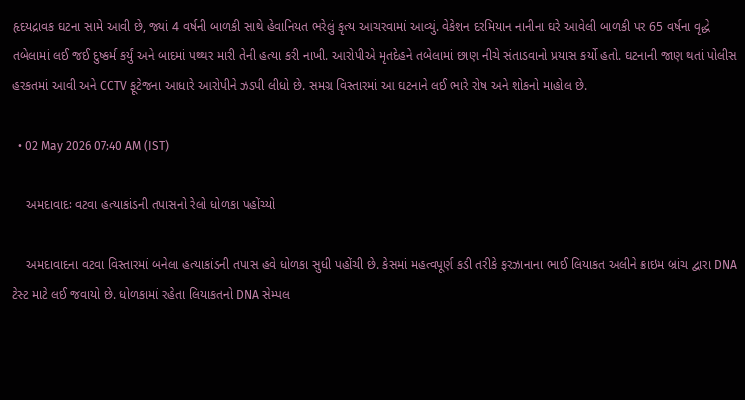હૃદયદ્રાવક ઘટના સામે આવી છે, જ્યાં 4 વર્ષની બાળકી સાથે હેવાનિયત ભરેલું કૃત્ય આચરવામાં આવ્યું. વેકેશન દરમિયાન નાનીના ઘરે આવેલી બાળકી પર 65 વર્ષના વૃદ્ધે તબેલામાં લઈ જઈ દુષ્કર્મ કર્યું અને બાદમાં પથ્થર મારી તેની હત્યા કરી નાખી. આરોપીએ મૃતદેહને તબેલામાં છાણ નીચે સંતાડવાનો પ્રયાસ કર્યો હતો. ઘટનાની જાણ થતાં પોલીસ હરકતમાં આવી અને CCTV ફૂટેજના આધારે આરોપીને ઝડપી લીધો છે. સમગ્ર વિસ્તારમાં આ ઘટનાને લઈ ભારે રોષ અને શોકનો માહોલ છે.

  • 02 May 2026 07:40 AM (IST)

    અમદાવાદઃ વટવા હત્યાકાંડની તપાસનો રેલો ધોળકા પહોંચ્યો

    અમદાવાદના વટવા વિસ્તારમાં બનેલા હત્યાકાંડની તપાસ હવે ધોળકા સુધી પહોંચી છે. કેસમાં મહત્વપૂર્ણ કડી તરીકે ફરઝાનાના ભાઈ લિયાકત અલીને ક્રાઇમ બ્રાંચ દ્વારા DNA ટેસ્ટ માટે લઈ જવાયો છે. ધોળકામાં રહેતા લિયાકતનો DNA સેમ્પલ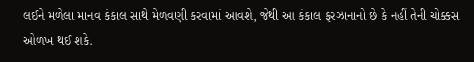લઈને મળેલા માનવ કંકાલ સાથે મેળવણી કરવામાં આવશે, જેથી આ કંકાલ ફરઝાનાનો છે કે નહીં તેની ચોક્કસ ઓળખ થઈ શકે.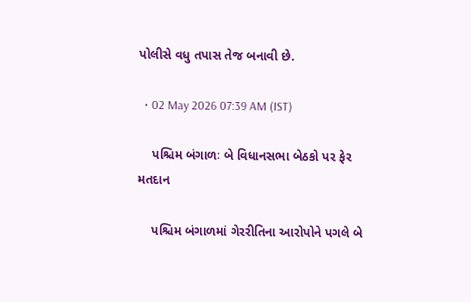પોલીસે વધુ તપાસ તેજ બનાવી છે.

  • 02 May 2026 07:39 AM (IST)

    પશ્ચિમ બંગાળઃ બે વિધાનસભા બેઠકો પર ફેર મતદાન

    પશ્ચિમ બંગાળમાં ગેરરીતિના આરોપોને પગલે બે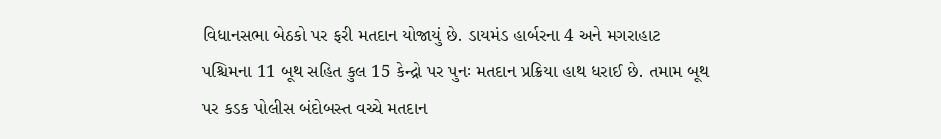વિધાનસભા બેઠકો પર ફરી મતદાન યોજાયું છે. ડાયમંડ હાર્બરના 4 અને મગરાહાટ પશ્ચિમના 11 બૂથ સહિત કુલ 15 કેન્દ્રો પર પુનઃ મતદાન પ્રક્રિયા હાથ ધરાઈ છે. તમામ બૂથ પર કડક પોલીસ બંદોબસ્ત વચ્ચે મતદાન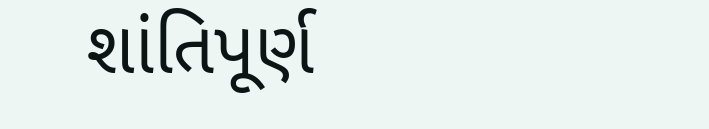શાંતિપૂર્ણ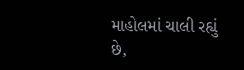માહોલમાં ચાલી રહ્યું છે,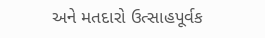અને મતદારો ઉત્સાહપૂર્વક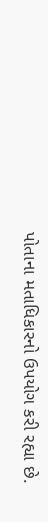પોતાના મતાધિકારનો ઉપયોગ કરી રહ્યા છે.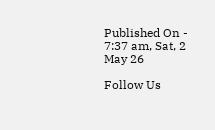Published On - 7:37 am, Sat, 2 May 26

Follow Us